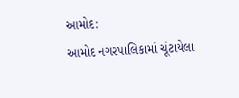આમોદ:
આમોદ નગરપાલિકામાં ચૂંટાયેલા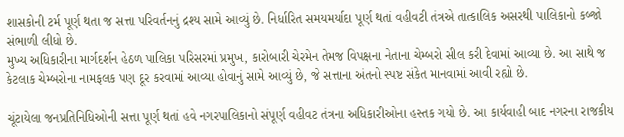શાસકોની ટર્મ પૂર્ણ થતા જ સત્તા પરિવર્તનનું દ્રશ્ય સામે આવ્યું છે. નિર્ધારિત સમયમર્યાદા પૂર્ણ થતાં વહીવટી તંત્રએ તાત્કાલિક અસરથી પાલિકાનો કબ્જો સંભાળી લીધો છે.
મુખ્ય અધિકારીના માર્ગદર્શન હેઠળ પાલિકા પરિસરમાં પ્રમુખ, કારોબારી ચેરમેન તેમજ વિપક્ષના નેતાના ચેમ્બરો સીલ કરી દેવામાં આવ્યા છે. આ સાથે જ કેટલાક ચેમ્બરોના નામફલક પણ દૂર કરવામાં આવ્યા હોવાનું સામે આવ્યું છે, જે સત્તાના અંતનો સ્પષ્ટ સંકેત માનવામાં આવી રહ્યો છે.

ચૂંટાયેલા જનપ્રતિનિધિઓની સત્તા પૂર્ણ થતાં હવે નગરપાલિકાનો સંપૂર્ણ વહીવટ તંત્રના અધિકારીઓના હસ્તક ગયો છે. આ કાર્યવાહી બાદ નગરના રાજકીય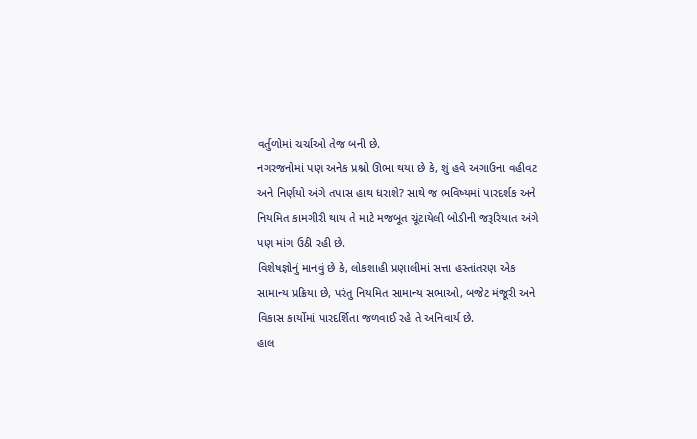વર્તુળોમાં ચર્ચાઓ તેજ બની છે.
નગરજનોમાં પણ અનેક પ્રશ્નો ઊભા થયા છે કે, શું હવે અગાઉના વહીવટ અને નિર્ણયો અંગે તપાસ હાથ ધરાશે? સાથે જ ભવિષ્યમાં પારદર્શક અને નિયમિત કામગીરી થાય તે માટે મજબૂત ચૂંટાયેલી બોડીની જરૂરિયાત અંગે પણ માંગ ઉઠી રહી છે.
વિશેષજ્ઞોનું માનવું છે કે, લોકશાહી પ્રણાલીમાં સત્તા હસ્તાંતરણ એક સામાન્ય પ્રક્રિયા છે, પરંતુ નિયમિત સામાન્ય સભાઓ, બજેટ મંજૂરી અને વિકાસ કાર્યોમાં પારદર્શિતા જળવાઈ રહે તે અનિવાર્ય છે.
હાલ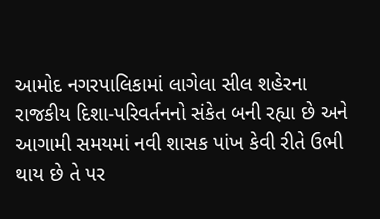આમોદ નગરપાલિકામાં લાગેલા સીલ શહેરના રાજકીય દિશા-પરિવર્તનનો સંકેત બની રહ્યા છે અને આગામી સમયમાં નવી શાસક પાંખ કેવી રીતે ઉભી થાય છે તે પર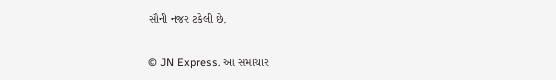સૌની નજર ટકેલી છે.

© JN Express. આ સમાચાર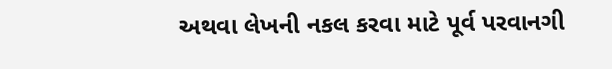અથવા લેખની નકલ કરવા માટે પૂર્વ પરવાનગી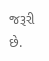જરૂરી છે.